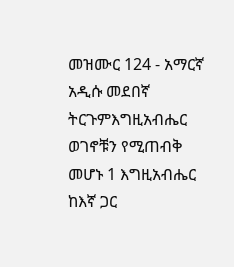መዝሙር 124 - አማርኛ አዲሱ መደበኛ ትርጉምእግዚአብሔር ወገኖቹን የሚጠብቅ መሆኑ 1 እግዚአብሔር ከእኛ ጋር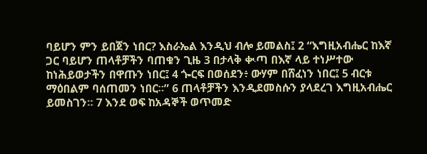ባይሆን ምን ይበጀን ነበር? እስራኤል እንዲህ ብሎ ይመልስ፤ 2 “እግዚአብሔር ከእኛ ጋር ባይሆን ጠላቶቻችን ባጠቁን ጊዜ 3 በታላቅ ቊጣ በእኛ ላይ ተነሥተው ከነሕይወታችን በዋጡን ነበር፤ 4 ጐርፍ በወሰደን፥ ውሃም በሸፈነን ነበር፤ 5 ብርቱ ማዕበልም ባሰጠመን ነበር።” 6 ጠላቶቻችን እንዲደመስሱን ያላደረገ እግዚአብሔር ይመስገን። 7 እንደ ወፍ ከአዳኞች ወጥመድ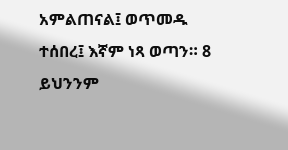አምልጠናል፤ ወጥመዱ ተሰበረ፤ እኛም ነጻ ወጣን። 8 ይህንንም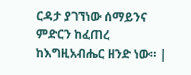ርዳታ ያገኘነው ሰማይንና ምድርን ከፈጠረ ከእግዚአብሔር ዘንድ ነው። |